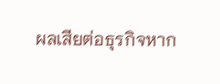ผลเสียต่อธุรกิจหาก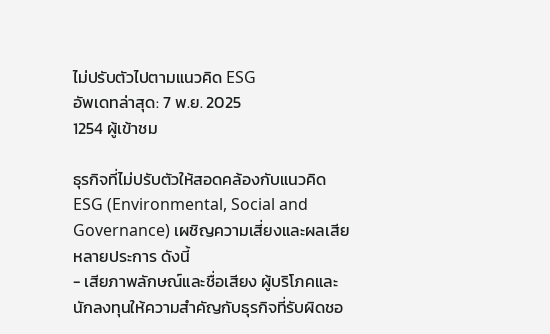ไม่ปรับตัวไปตามแนวคิด ESG
อัพเดทล่าสุด: 7 พ.ย. 2025
1254 ผู้เข้าชม

ธุรกิจที่ไม่ปรับตัวให้สอดคล้องกับแนวคิด ESG (Environmental, Social and Governance) เผชิญความเสี่ยงและผลเสียหลายประการ ดังนี้
- เสียภาพลักษณ์และชื่อเสียง ผู้บริโภคและนักลงทุนให้ความสำคัญกับธุรกิจที่รับผิดชอ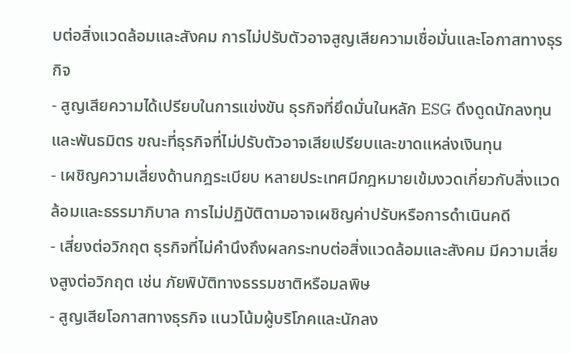บต่อสิ่งแวดล้อมและสังคม การไม่ปรับตัวอาจสูญเสียความเชื่อมั่นและโอกาสทางธุรกิจ
- สูญเสียความได้เปรียบในการแข่งขัน ธุรกิจที่ยึดมั่นในหลัก ESG ดึงดูดนักลงทุนและพันธมิตร ขณะที่ธุรกิจที่ไม่ปรับตัวอาจเสียเปรียบและขาดแหล่งเงินทุน
- เผชิญความเสี่ยงด้านกฎระเบียบ หลายประเทศมีกฎหมายเข้มงวดเกี่ยวกับสิ่งแวดล้อมและธรรมาภิบาล การไม่ปฏิบัติตามอาจเผชิญค่าปรับหรือการดำเนินคดี
- เสี่ยงต่อวิกฤต ธุรกิจที่ไม่คำนึงถึงผลกระทบต่อสิ่งแวดล้อมและสังคม มีความเสี่ยงสูงต่อวิกฤต เช่น ภัยพิบัติทางธรรมชาติหรือมลพิษ
- สูญเสียโอกาสทางธุรกิจ แนวโน้มผู้บริโภคและนักลง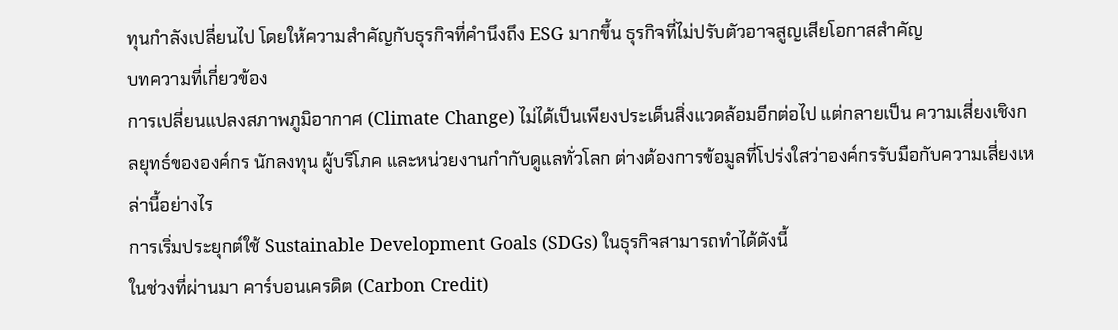ทุนกำลังเปลี่ยนไป โดยให้ความสำคัญกับธุรกิจที่คำนึงถึง ESG มากขึ้น ธุรกิจที่ไม่ปรับตัวอาจสูญเสียโอกาสสำคัญ
บทความที่เกี่ยวข้อง
การเปลี่ยนแปลงสภาพภูมิอากาศ (Climate Change) ไม่ได้เป็นเพียงประเด็นสิ่งแวดล้อมอีกต่อไป แต่กลายเป็น ความเสี่ยงเชิงกลยุทธ์ขององค์กร นักลงทุน ผู้บริโภค และหน่วยงานกำกับดูแลทั่วโลก ต่างต้องการข้อมูลที่โปร่งใสว่าองค์กรรับมือกับความเสี่ยงเหล่านี้อย่างไร
การเริ่มประยุกต์ใช้ Sustainable Development Goals (SDGs) ในธุรกิจสามารถทำได้ดังนี้
ในช่วงที่ผ่านมา คาร์บอนเครดิต (Carbon Credit)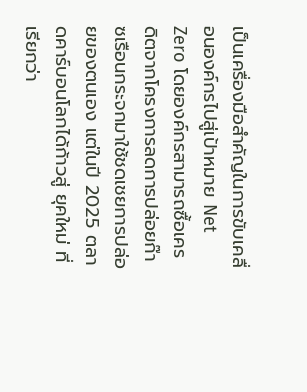เป็นเครื่องมือสำคัญในการขับเคลื่อนองค์กรไปสู่เป้าหมาย Net Zero โดยองค์กรสามารถซื้อเครดิตจากโครงการลดการปล่อยก๊าซเรือนกระจกมาใช้ชดเชยการปล่อยของตนเอง แต่ในปี 2025 ตลาดคาร์บอนโลกได้ก้าวสู่ ยุคใหม่ ที่เรียกว่า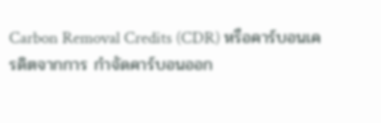Carbon Removal Credits (CDR) หรือคาร์บอนเครดิตจากการ กำจัดคาร์บอนออก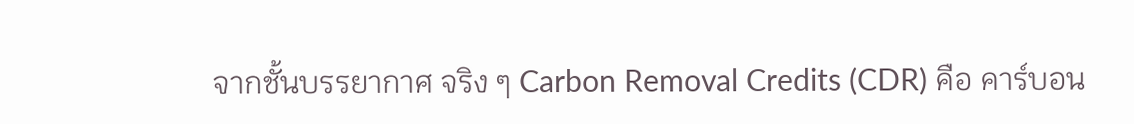จากชั้นบรรยากาศ จริง ๆ Carbon Removal Credits (CDR) คือ คาร์บอน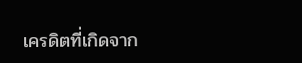เครดิตที่เกิดจาก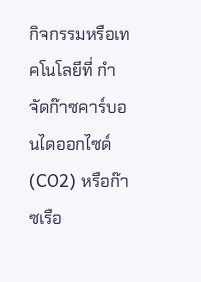กิจกรรมหรือเทคโนโลยีที่ กำจัดก๊าซคาร์บอนไดออกไซด์ (CO2) หรือก๊าซเรือ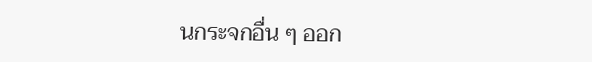นกระจกอื่น ๆ ออก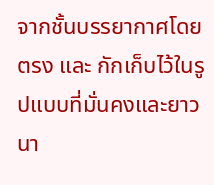จากชั้นบรรยากาศโดยตรง และ กักเก็บไว้ในรูปแบบที่มั่นคงและยาวนา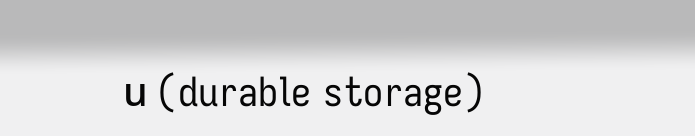น (durable storage)